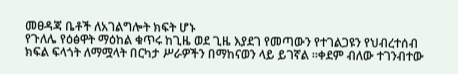መፀዳጃ ቤቶች ለአገልግሎት ክፍት ሆኑ
የጉለሌ የዕፅዋት ማዕከል ቁጥሩ ከጊዜ ወደ ጊዜ እያደገ የመጣውን የተገልጋዩን የህብረተሰብ ክፍል ፍላጎት ለማሟላት በርካታ ሥራዎችን በማከናወን ላይ ይገኛል ።ቀደም ብለው ተገንብተው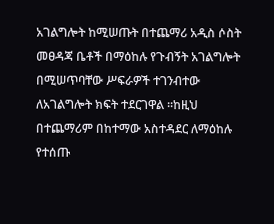አገልግሎት ከሚሠጡት በተጨማሪ አዲስ ሶስት መፀዳጃ ቤቶች በማዕከሉ የጉብኝት አገልግሎት በሚሠጥባቸው ሥፍራዎች ተገንብተው ለአገልግሎት ክፍት ተደርገዋል ።ከዚህ በተጨማሪም በከተማው አስተዳደር ለማዕከሉ የተሰጡ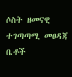ሶስት ዘመናዊ ተገጣጣሚ መፀዳጃ ቤቶች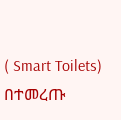( Smart Toilets) በተመረጡ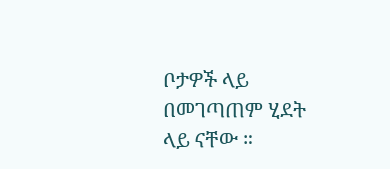ቦታዎች ላይ በመገጣጠም ሂደት ላይ ናቸው ።